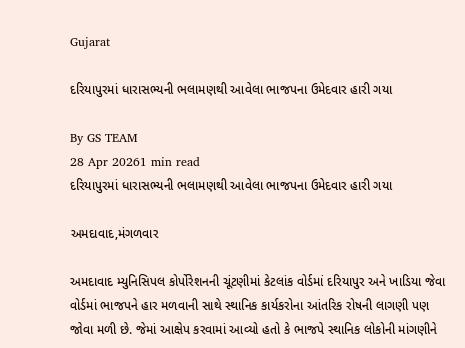Gujarat

દરિયાપુરમાં ધારાસભ્યની ભલામણથી આવેલા ભાજપના ઉમેદવાર હારી ગયા

By GS TEAM
28 Apr 20261 min read
દરિયાપુરમાં ધારાસભ્યની ભલામણથી આવેલા ભાજપના ઉમેદવાર હારી ગયા

અમદાવાદ,મંગળવાર

અમદાવાદ મ્યુનિસિપલ કોર્પોરેશનની ચૂંટણીમાં કેટલાંક વોર્ડમાં દરિયાપુર અને ખાડિયા જેવા વોર્ડમાં ભાજપને હાર મળવાની સાથે સ્થાનિક કાર્યકરોના આંતરિક રોષની લાગણી પણ જોવા મળી છે. જેમાં આક્ષેપ કરવામાં આવ્યો હતો કે ભાજપે સ્થાનિક લોકોની માંગણીને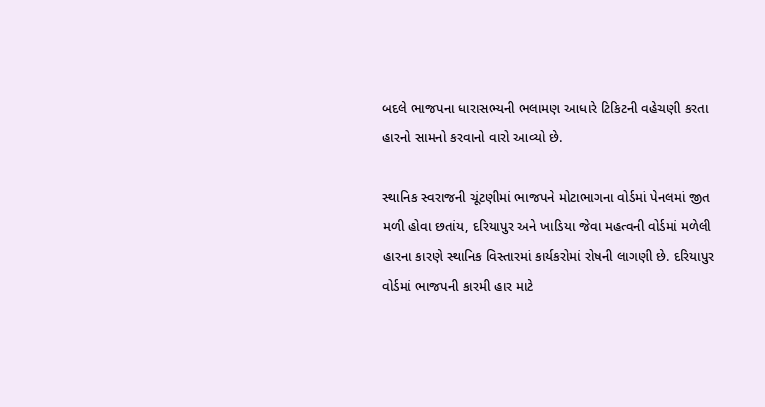બદલે ભાજપના ધારાસભ્યની ભલામણ આધારે ટિકિટની વહેચણી કરતા હારનો સામનો કરવાનો વારો આવ્યો છે.

સ્થાનિક સ્વરાજની ચૂંટણીમાં ભાજપને મોટાભાગના વોર્ડમાં પેનલમાં જીત મળી હોવા છતાંય, દરિયાપુર અને ખાડિયા જેવા મહત્વની વોર્ડમાં મળેલી હારના કારણે સ્થાનિક વિસ્તારમાં કાર્યકરોમાં રોષની લાગણી છે. દરિયાપુર વોર્ડમાં ભાજપની કારમી હાર માટે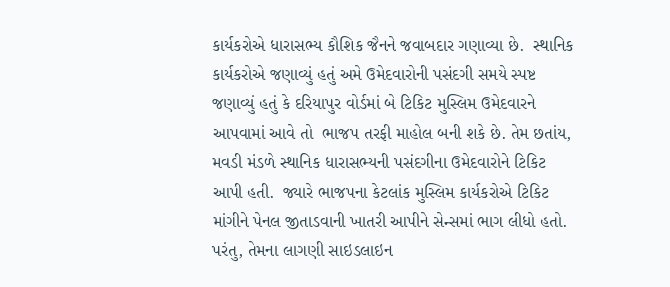કાર્યકરોએ ધારાસભ્ય કૌશિક જૈનને જવાબદાર ગણાવ્યા છે.  સ્થાનિક કાર્યકરોએ જણાવ્યું હતું અમે ઉમેદવારોની પસંદગી સમયે સ્પષ્ટ જણાવ્યું હતું કે દરિયાપુર વોર્ડમાં બે ટિકિટ મુસ્લિમ ઉમેદવારને આપવામાં આવે તો  ભાજપ તરફી માહોલ બની શકે છે. તેમ છતાંય, મવડી મંડળે સ્થાનિક ધારાસભ્યની પસંદગીના ઉમેદવારોને ટિકિટ આપી હતી.  જ્યારે ભાજપના કેટલાંક મુસ્લિમ કાર્યકરોએ ટિકિટ માંગીને પેનલ જીતાડવાની ખાતરી આપીને સેન્સમાં ભાગ લીધો હતો. પરંતુ, તેમના લાગણી સાઇડલાઇન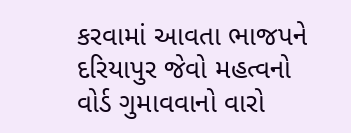કરવામાં આવતા ભાજપને દરિયાપુર જેવો મહત્વનો વોર્ડ ગુમાવવાનો વારો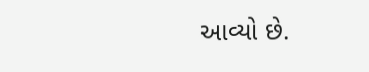આવ્યો છે.